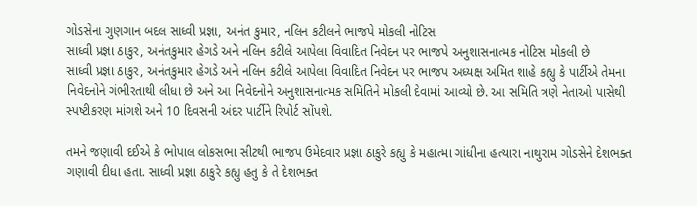ગોડસેના ગુણગાન બદલ સાધ્વી પ્રજ્ઞા, અનંત કુમાર, નલિન કટીલને ભાજપે મોકલી નોટિસ
સાધ્વી પ્રજ્ઞા ઠાકુર, અનંતકુમાર હેગડે અને નલિન કટીલે આપેલા વિવાદિત નિવેદન પર ભાજપે અનુશાસનાત્મક નોટિસ મોકલી છે
સાધ્વી પ્રજ્ઞા ઠાકુર, અનંતકુમાર હેગડે અને નલિન કટીલે આપેલા વિવાદિત નિવેદન પર ભાજપ અધ્યક્ષ અમિત શાહે કહ્યુ કે પાર્ટીએ તેમના નિવેદનોને ગંભીરતાથી લીધા છે અને આ નિવેદનોને અનુશાસનાત્મક સમિતિને મોકલી દેવામાં આવ્યો છે. આ સમિતિ ત્રણે નેતાઓ પાસેથી સ્પષ્ટીકરણ માંગશે અને 10 દિવસની અંદર પાર્ટીને રિપોર્ટ સોંપશે.

તમને જણાવી દઈએ કે ભોપાલ લોકસભા સીટથી ભાજપ ઉમેદવાર પ્રજ્ઞા ઠાકુરે કહ્યુ કે મહાત્મા ગાંધીના હત્યારા નાથુરામ ગોડસેને દેશભક્ત ગણાવી દીધા હતા. સાધ્વી પ્રજ્ઞા ઠાકુરે કહ્યુ હતુ કે તે દેશભક્ત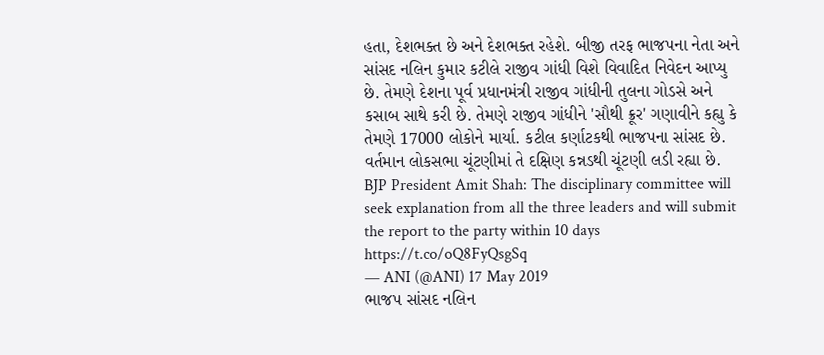હતા, દેશભક્ત છે અને દેશભક્ત રહેશે. બીજી તરફ ભાજપના નેતા અને સાંસદ નલિન કુમાર કટીલે રાજીવ ગાંધી વિશે વિવાદિત નિવેદન આપ્યુ છે. તેમણે દેશના પૂર્વ પ્રધાનમંત્રી રાજીવ ગાંધીની તુલના ગોડસે અને કસાબ સાથે કરી છે. તેમણે રાજીવ ગાંધીને 'સૌથી ક્રૂર' ગણાવીને કહ્યુ કે તેમણે 17000 લોકોને માર્યા. કટીલ કર્ણાટકથી ભાજપના સાંસદ છે. વર્તમાન લોકસભા ચૂંટણીમાં તે દક્ષિણ કન્નડથી ચૂંટણી લડી રહ્યા છે.
BJP President Amit Shah: The disciplinary committee will seek explanation from all the three leaders and will submit the report to the party within 10 days https://t.co/oQ8FyQsgSq
— ANI (@ANI) 17 May 2019
ભાજપ સાંસદ નલિન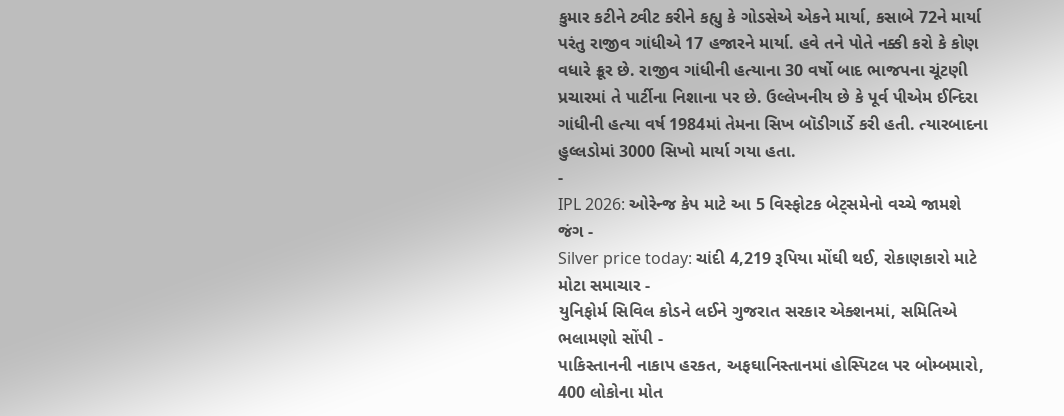કુમાર કટીને ટ્વીટ કરીને કહ્યુ કે ગોડસેએ એકને માર્યા, કસાબે 72ને માર્યા પરંતુ રાજીવ ગાંધીએ 17 હજારને માર્યા. હવે તને પોતે નક્કી કરો કે કોણ વધારે ક્રૂર છે. રાજીવ ગાંધીની હત્યાના 30 વર્ષો બાદ ભાજપના ચૂંટણી પ્રચારમાં તે પાર્ટીના નિશાના પર છે. ઉલ્લેખનીય છે કે પૂર્વ પીએમ ઈન્દિરા ગાંધીની હત્યા વર્ષ 1984માં તેમના સિખ બૉડીગાર્ડે કરી હતી. ત્યારબાદના હુલ્લડોમાં 3000 સિખો માર્યા ગયા હતા.
-
IPL 2026: ઓરેન્જ કેપ માટે આ 5 વિસ્ફોટક બેટ્સમેનો વચ્ચે જામશે જંગ -
Silver price today: ચાંદી 4,219 રૂપિયા મોંઘી થઈ, રોકાણકારો માટે મોટા સમાચાર -
યુનિફોર્મ સિવિલ કોડને લઈને ગુજરાત સરકાર એક્શનમાં, સમિતિએ ભલામણો સોંપી -
પાકિસ્તાનની નાકાપ હરકત, અફઘાનિસ્તાનમાં હોસ્પિટલ પર બોમ્બમારો, 400 લોકોના મોત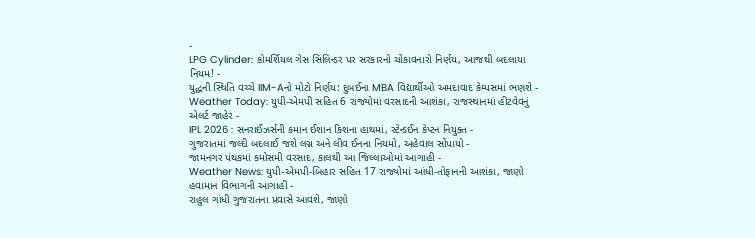-
LPG Cylinder: કોમર્શિયલ ગેસ સિલિન્ડર પર સરકારનો ચોંકાવનારો નિર્ણય, આજથી બદલાયા નિયમ! -
યુદ્ધની સ્થિતિ વચ્ચે IIM-Aનો મોટો નિર્ણય: દુબઈના MBA વિદ્યાર્થીઓ અમદાવાદ કેમ્પસમાં ભણશે -
Weather Today: યુપી-એમપી સહિત 6 રાજ્યોમાં વરસાદની આશંકા, રાજસ્થાનમાં હીટવેવનું એલર્ટ જાહેર -
IPL 2026 : સનરાઈઝર્સની કમાન ઈશાન કિશના હાથમાં, સ્ટેન્ડઈન કેપ્ટન નિયુક્ત -
ગુજરાતમાં જલ્દી બદલાઈ જશે લગ્ન અને લીવ ઈનના નિયમો, અહેવાલ સોંપાયો -
જામનગર પંથકમાં કમોસમી વરસાદ, કાલથી આ જિલ્લાઓમાં આગાહી -
Weather News: યુપી-એમપી-બિહાર સહિત 17 રાજ્યોમાં આંધી-તોફાનની આશંકા, જાણો હવામાન વિભાગની આગાહી -
રાહુલ ગાંધી ગુજરાતના પ્રવાસે આવશે, જાણો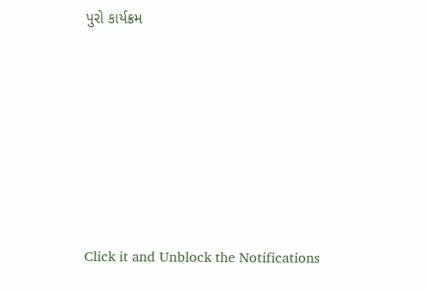પુરો કાર્યક્રમ







Click it and Unblock the Notifications